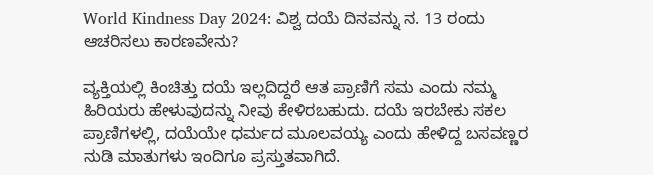World Kindness Day 2024: ವಿಶ್ವ ದಯೆ ದಿನವನ್ನು ನ. 13 ರಂದು ಆಚರಿಸಲು ಕಾರಣವೇನು?

ವ್ಯಕ್ತಿಯಲ್ಲಿ ಕಿಂಚಿತ್ತು ದಯೆ ಇಲ್ಲದಿದ್ದರೆ ಆತ ಪ್ರಾಣಿಗೆ ಸಮ ಎಂದು ನಮ್ಮ ಹಿರಿಯರು ಹೇಳುವುದನ್ನು ನೀವು ಕೇಳಿರಬಹುದು. ದಯೆ ಇರಬೇಕು ಸಕಲ ಪ್ರಾಣಿಗಳಲ್ಲಿ, ದಯೆಯೇ ಧರ್ಮದ ಮೂಲವಯ್ಯ ಎಂದು ಹೇಳಿದ್ದ ಬಸವಣ್ಣರ ನುಡಿ ಮಾತುಗಳು ಇಂದಿಗೂ ಪ್ರಸ್ತುತವಾಗಿದೆ.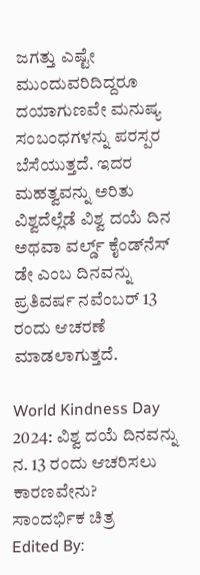ಜಗತ್ತು ಎಷ್ಟೇ ಮುಂದುವರಿದಿದ್ದರೂ ದಯಾಗುಣವೇ ಮನುಷ್ಯ ಸಂಬಂಧಗಳನ್ನು ಪರಸ್ಪರ ಬೆಸೆಯುತ್ತದೆ. ಇದರ ಮಹತ್ವವನ್ನು ಅರಿತು ವಿಶ್ವದೆಲ್ಲೆಡೆ ವಿಶ್ವ ದಯೆ ದಿನ ಅಥವಾ ವರ್ಲ್ಡ್‌ ಕೈಂಡ್‌ನೆಸ್‌ ಡೇ ಎಂಬ ದಿನವನ್ನು ಪ್ರತಿವರ್ಷ ನವೆಂಬರ್‌ 13 ರಂದು ಆಚರಣೆ ಮಾಡಲಾಗುತ್ತದೆ.

World Kindness Day 2024: ವಿಶ್ವ ದಯೆ ದಿನವನ್ನು ನ. 13 ರಂದು ಆಚರಿಸಲು ಕಾರಣವೇನು?
ಸಾಂದರ್ಭಿಕ ಚಿತ್ರ
Edited By: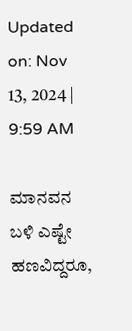Updated on: Nov 13, 2024 | 9:59 AM

ಮಾನವನ ಬಳಿ ಎಷ್ಟೇ ಹಣವಿದ್ದರೂ,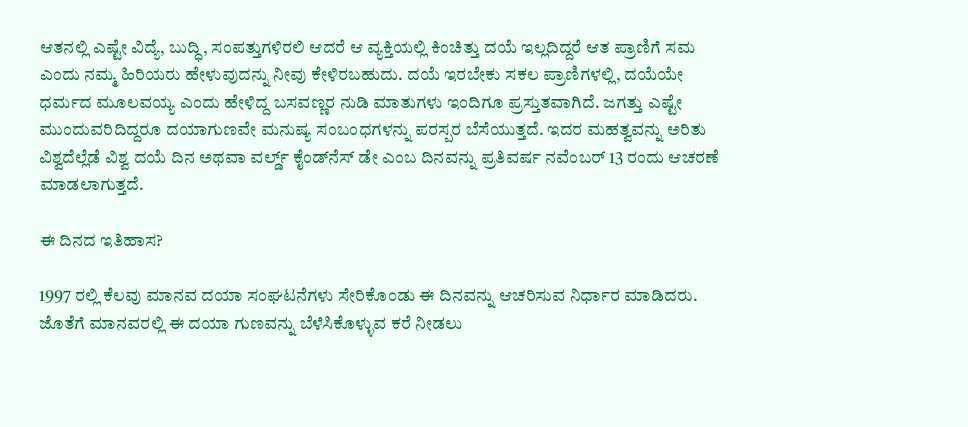ಆತನಲ್ಲಿ ಎಷ್ಟೇ ವಿದ್ಯೆ, ಬುದ್ಧಿ, ಸಂಪತ್ತುಗಳಿರಲಿ ಆದರೆ ಆ ವ್ಯಕ್ತಿಯಲ್ಲಿ ಕಿಂಚಿತ್ತು ದಯೆ ಇಲ್ಲದಿದ್ದರೆ ಆತ ಪ್ರಾಣಿಗೆ ಸಮ ಎಂದು ನಮ್ಮ ಹಿರಿಯರು ಹೇಳುವುದನ್ನು ನೀವು ಕೇಳಿರಬಹುದು. ದಯೆ ಇರಬೇಕು ಸಕಲ ಪ್ರಾಣಿಗಳಲ್ಲಿ, ದಯೆಯೇ ಧರ್ಮದ ಮೂಲವಯ್ಯ ಎಂದು ಹೇಳಿದ್ದ ಬಸವಣ್ಣರ ನುಡಿ ಮಾತುಗಳು ಇಂದಿಗೂ ಪ್ರಸ್ತುತವಾಗಿದೆ. ಜಗತ್ತು ಎಷ್ಟೇ ಮುಂದುವರಿದಿದ್ದರೂ ದಯಾಗುಣವೇ ಮನುಷ್ಯ ಸಂಬಂಧಗಳನ್ನು ಪರಸ್ಪರ ಬೆಸೆಯುತ್ತದೆ. ಇದರ ಮಹತ್ವವನ್ನು ಅರಿತು ವಿಶ್ವದೆಲ್ಲೆಡೆ ವಿಶ್ವ ದಯೆ ದಿನ ಅಥವಾ ವರ್ಲ್ಡ್‌ ಕೈಂಡ್‌ನೆಸ್‌ ಡೇ ಎಂಬ ದಿನವನ್ನು ಪ್ರತಿವರ್ಷ ನವೆಂಬರ್‌ 13 ರಂದು ಆಚರಣೆ ಮಾಡಲಾಗುತ್ತದೆ.

ಈ ದಿನದ ಇತಿಹಾಸ?

1997 ರಲ್ಲಿ ಕೆಲವು ಮಾನವ ದಯಾ ಸಂಘಟನೆಗಳು ಸೇರಿಕೊಂಡು ಈ ದಿನವನ್ನು ಆಚರಿಸುವ ನಿರ್ಧಾರ ಮಾಡಿದರು. ಜೊತೆಗೆ ಮಾನವರಲ್ಲಿ ಈ ದಯಾ ಗುಣವನ್ನು ಬೆಳೆಸಿಕೊಳ್ಳುವ ಕರೆ ನೀಡಲು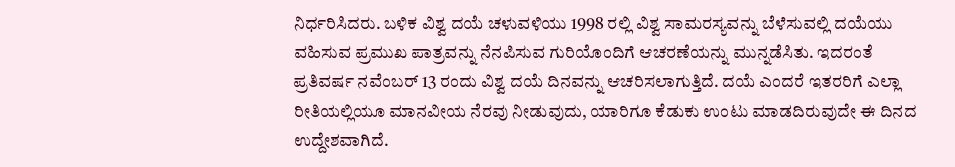ನಿರ್ಧರಿಸಿದರು. ಬಳಿಕ ವಿಶ್ವ ದಯೆ ಚಳುವಳಿಯು 1998 ರಲ್ಲಿ ವಿಶ್ವ ಸಾಮರಸ್ಯವನ್ನು ಬೆಳೆಸುವಲ್ಲಿ ದಯೆಯು ವಹಿಸುವ ಪ್ರಮುಖ ಪಾತ್ರವನ್ನು ನೆನಪಿಸುವ ಗುರಿಯೊಂದಿಗೆ ಆಚರಣೆಯನ್ನು ಮುನ್ನಡೆಸಿತು. ಇದರಂತೆ ಪ್ರತಿವರ್ಷ ನವೆಂಬರ್ 13 ರಂದು ವಿಶ್ವ ದಯೆ ದಿನವನ್ನು ಆಚರಿಸಲಾಗುತ್ತಿದೆ. ದಯೆ ಎಂದರೆ ಇತರರಿಗೆ ಎಲ್ಲಾ ರೀತಿಯಲ್ಲಿಯೂ ಮಾನವೀಯ ನೆರವು ನೀಡುವುದು, ಯಾರಿಗೂ ಕೆಡುಕು ಉಂಟು ಮಾಡದಿರುವುದೇ ಈ ದಿನದ ಉದ್ದೇಶವಾಗಿದೆ.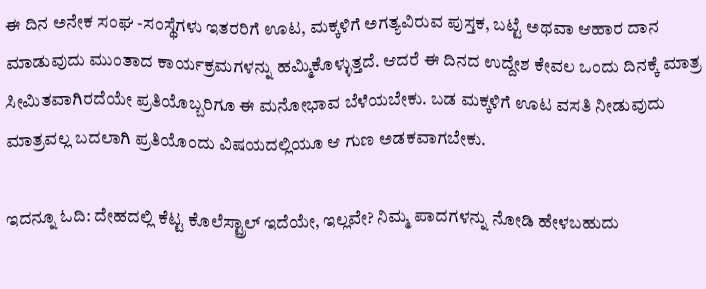ಈ ದಿನ ಅನೇಕ ಸಂಘ -ಸಂಸ್ಥೆಗಳು ಇತರರಿಗೆ ಊಟ, ಮಕ್ಕಳಿಗೆ ಅಗತ್ಯವಿರುವ ಪುಸ್ತಕ, ಬಟ್ಟೆ ಅಥವಾ ಆಹಾರ ದಾನ ಮಾಡುವುದು ಮುಂತಾದ ಕಾರ್ಯಕ್ರಮಗಳನ್ನು ಹಮ್ಮಿಕೊಳ್ಳುತ್ತದೆ. ಆದರೆ ಈ ದಿನದ ಉದ್ದೇಶ ಕೇವಲ ಒಂದು ದಿನಕ್ಕೆ ಮಾತ್ರ ಸೀಮಿತವಾಗಿರದೆಯೇ ಪ್ರತಿಯೊಬ್ಬರಿಗೂ ಈ ಮನೋಭಾವ ಬೆಳೆಯಬೇಕು. ಬಡ ಮಕ್ಕಳಿಗೆ ಊಟ ವಸತಿ ನೀಡುವುದು ಮಾತ್ರವಲ್ಲ ಬದಲಾಗಿ ಪ್ರತಿಯೊಂದು ವಿಷಯದಲ್ಲಿಯೂ ಆ ಗುಣ ಅಡಕವಾಗಬೇಕು.

ಇದನ್ನೂ ಓದಿ: ದೇಹದಲ್ಲಿ ಕೆಟ್ಟ ಕೊಲೆಸ್ಟ್ರಾಲ್ ಇದೆಯೇ, ಇಲ್ಲವೇ? ನಿಮ್ಮ ಪಾದಗಳನ್ನು ನೋಡಿ ಹೇಳಬಹುದು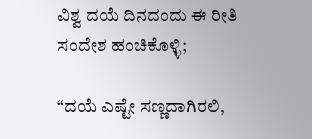ವಿಶ್ವ ದಯೆ ದಿನದಂದು ಈ ರೀತಿ ಸಂದೇಶ ಹಂಚಿಕೊಳ್ಳಿ;

“ದಯೆ ಎಷ್ಟೇ ಸಣ್ಣದಾಗಿರಲಿ,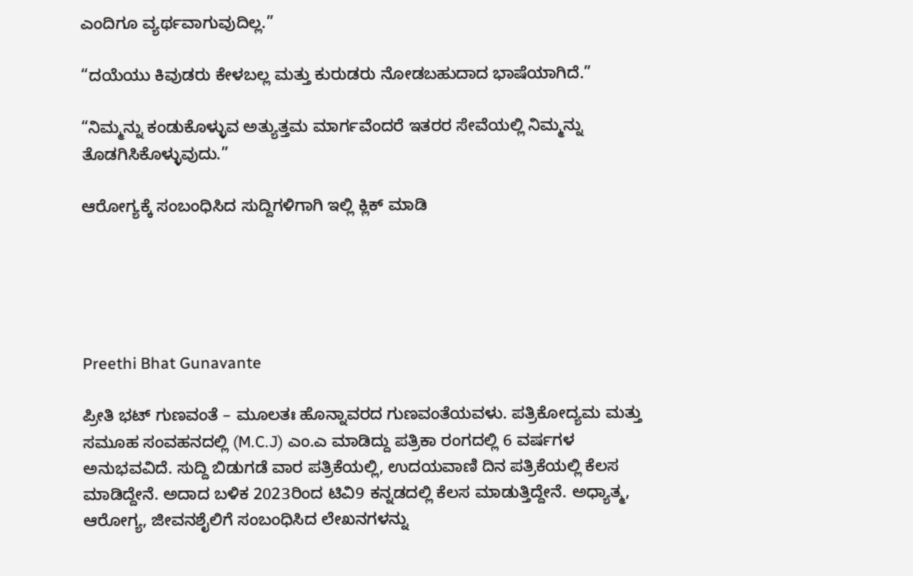ಎಂದಿಗೂ ವ್ಯರ್ಥವಾಗುವುದಿಲ್ಲ.”

“ದಯೆಯು ಕಿವುಡರು ಕೇಳಬಲ್ಲ ಮತ್ತು ಕುರುಡರು ನೋಡಬಹುದಾದ ಭಾಷೆಯಾಗಿದೆ.”

“ನಿಮ್ಮನ್ನು ಕಂಡುಕೊಳ್ಳುವ ಅತ್ಯುತ್ತಮ ಮಾರ್ಗವೆಂದರೆ ಇತರರ ಸೇವೆಯಲ್ಲಿ ನಿಮ್ಮನ್ನು ತೊಡಗಿಸಿಕೊಳ್ಳುವುದು.”

ಆರೋಗ್ಯಕ್ಕೆ ಸಂಬಂಧಿಸಿದ ಸುದ್ದಿಗಳಿಗಾಗಿ ಇಲ್ಲಿ ಕ್ಲಿಕ್ ಮಾಡಿ





Preethi Bhat Gunavante

ಪ್ರೀತಿ ಭಟ್ ಗುಣವಂತೆ – ಮೂಲತಃ ಹೊನ್ನಾವರದ ಗುಣವಂತೆಯವಳು. ಪತ್ರಿಕೋದ್ಯಮ ಮತ್ತು ಸಮೂಹ ಸಂವಹನದಲ್ಲಿ (M.C.J) ಎಂ.ಎ ಮಾಡಿದ್ದು ಪತ್ರಿಕಾ ರಂಗದಲ್ಲಿ 6 ವರ್ಷಗಳ ಅನುಭವವಿದೆ. ಸುದ್ದಿ ಬಿಡುಗಡೆ ವಾರ ಪತ್ರಿಕೆಯಲ್ಲಿ, ಉದಯವಾಣಿ ದಿನ ಪತ್ರಿಕೆಯಲ್ಲಿ ಕೆಲಸ ಮಾಡಿದ್ದೇನೆ. ಅದಾದ ಬಳಿಕ 2023ರಿಂದ ಟಿವಿ9 ಕನ್ನಡದಲ್ಲಿ ಕೆಲಸ ಮಾಡುತ್ತಿದ್ದೇನೆ. ಅಧ್ಯಾತ್ಮ, ಆರೋಗ್ಯ, ಜೀವನಶೈಲಿಗೆ ಸಂಬಂಧಿಸಿದ ಲೇಖನಗಳನ್ನು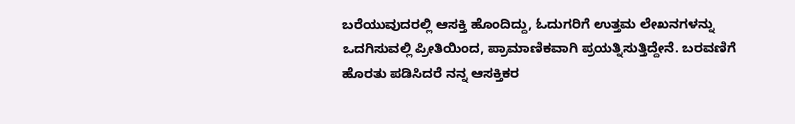ಬರೆಯುವುದರಲ್ಲಿ ಆಸಕ್ತಿ ಹೊಂದಿದ್ದು, ಓದುಗರಿಗೆ ಉತ್ತಮ ಲೇಖನಗಳನ್ನು ಒದಗಿಸುವಲ್ಲಿ ಪ್ರೀತಿಯಿಂದ, ಪ್ರಾಮಾಣಿಕವಾಗಿ ಪ್ರಯತ್ನಿಸುತ್ತಿದ್ದೇನೆ. ಬರವಣಿಗೆ ಹೊರತು ಪಡಿಸಿದರೆ ನನ್ನ ಆಸಕ್ತಿಕರ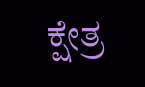ಕ್ಷೇತ್ರ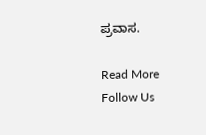ಪ್ರವಾಸ.

Read More
Follow Us